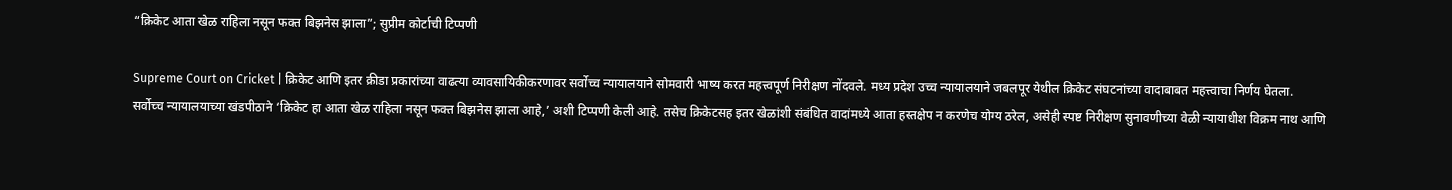“क्रिकेट आता खेळ राहिला नसून फक्त बिझनेस झाला”; सुप्रीम कोर्टाची टिप्पणी

Supreme Court on Cricket | क्रिकेट आणि इतर क्रीडा प्रकारांच्या वाढत्या व्यावसायिकीकरणावर सर्वोच्च न्यायालयाने सोमवारी भाष्य करत महत्त्वपूर्ण निरीक्षण नोंदवले. मध्य प्रदेश उच्च न्यायालयाने जबलपूर येथील क्रिकेट संघटनांच्या वादाबाबत महत्त्वाचा निर्णय घेतला.
सर्वोच्च न्यायालयाच्या खंडपीठाने ‘क्रिकेट हा आता खेळ राहिला नसून फक्त बिझनेस झाला आहे,’ अशी टिप्पणी केली आहे. तसेच क्रिकेटसह इतर खेळांशी संबंधित वादांमध्ये आता हस्तक्षेप न करणेच योग्य ठरेल, असेही स्पष्ट निरीक्षण सुनावणीच्या वेळी न्यायाधीश विक्रम नाथ आणि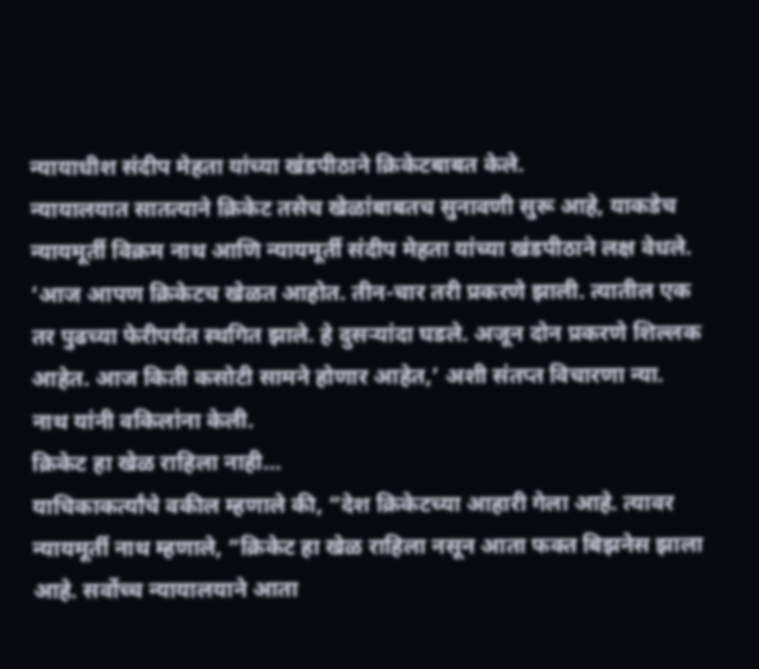न्यायाधीश संदीप मेहता यांच्या खंडपीठाने क्रिकेटबाबत केले.
न्यायालयात सातत्याने क्रिकेट तसेच खेळांबाबतच सुनावणी सुरू आहे, याकडेच न्यायमूर्ती विक्रम नाथ आणि न्यायमूर्ती संदीप मेहता यांच्या खंडपीठाने लक्ष वेधले. ‘आज आपण क्रिकेटच खेळत आहोत. तीन-चार तरी प्रकरणे झाली. त्यातील एक तर पुढच्या फेरीपर्यंत स्थगित झाले. हे दुसऱ्यांदा घडले. अजून दोन प्रकरणे शिल्लक आहेत. आज किती कसोटी सामने होणार आहेत,’ अशी संतप्त विचारणा न्या. नाथ यांनी वकिलांना केली.
क्रिकेट हा खेळ राहिला नाही…
याचिकाकर्त्यांचे वकील म्हणाले की, “देश क्रिकेटच्या आहारी गेला आहे. त्यावर न्यायमूर्ती नाथ म्हणाले, “क्रिकेट हा खेळ राहिला नसून आता फक्त बिझनेस झाला आहे. सर्वोच्च न्यायालयाने आता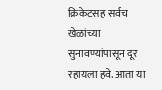क्रिकेटसह सर्वच खेळांच्या सुनावण्यांपासून दूर रहायला हवे. आता या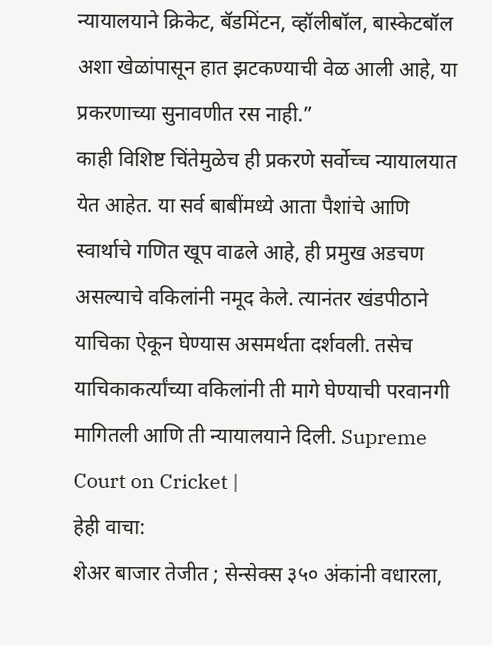न्यायालयाने क्रिकेट, बॅडमिंटन, व्हॉलीबॉल, बास्केटबॉल अशा खेळांपासून हात झटकण्याची वेळ आली आहे, या प्रकरणाच्या सुनावणीत रस नाही.”
काही विशिष्ट चिंतेमुळेच ही प्रकरणे सर्वोच्च न्यायालयात येत आहेत. या सर्व बाबींमध्ये आता पैशांचे आणि स्वार्थाचे गणित खूप वाढले आहे, ही प्रमुख अडचण असल्याचे वकिलांनी नमूद केले. त्यानंतर खंडपीठाने याचिका ऐकून घेण्यास असमर्थता दर्शवली. तसेच याचिकाकर्त्यांच्या वकिलांनी ती मागे घेण्याची परवानगी मागितली आणि ती न्यायालयाने दिली. Supreme Court on Cricket |
हेही वाचा:
शेअर बाजार तेजीत ; सेन्सेक्स ३५० अंकांनी वधारला,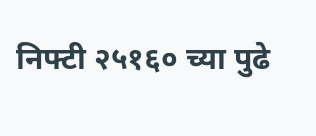निफ्टी २५१६० च्या पुढे